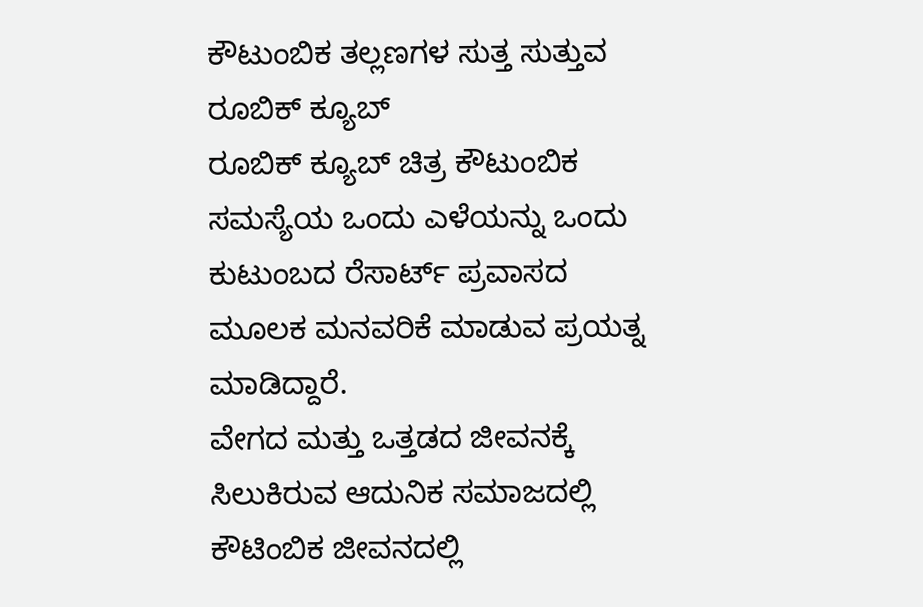ಕೌಟುಂಬಿಕ ತಲ್ಲಣಗಳ ಸುತ್ತ ಸುತ್ತುವ ರೂಬಿಕ್ ಕ್ಯೂಬ್
ರೂಬಿಕ್ ಕ್ಯೂಬ್ ಚಿತ್ರ ಕೌಟುಂಬಿಕ ಸಮಸ್ಯೆಯ ಒಂದು ಎಳೆಯನ್ನು ಒಂದು ಕುಟುಂಬದ ರೆಸಾರ್ಟ್ ಪ್ರವಾಸದ ಮೂಲಕ ಮನವರಿಕೆ ಮಾಡುವ ಪ್ರಯತ್ನ ಮಾಡಿದ್ದಾರೆ.
ವೇಗದ ಮತ್ತು ಒತ್ತಡದ ಜೀವನಕ್ಕೆ ಸಿಲುಕಿರುವ ಆದುನಿಕ ಸಮಾಜದಲ್ಲಿ ಕೌಟಿಂಬಿಕ ಜೀವನದಲ್ಲಿ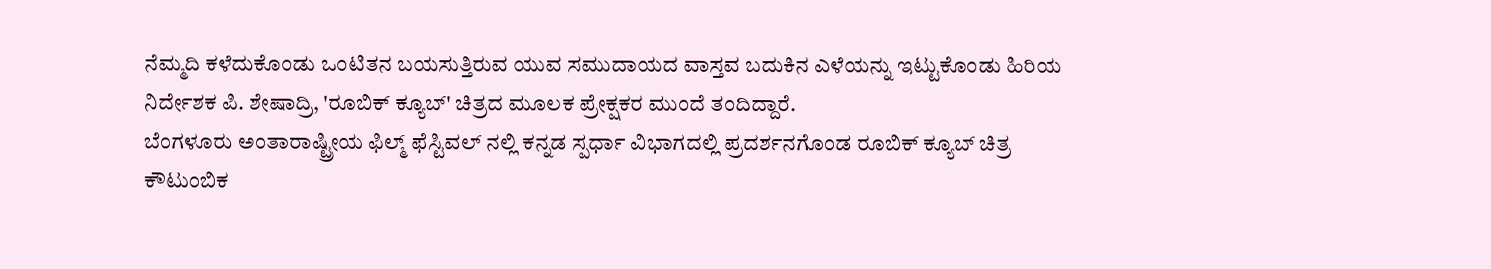ನೆಮ್ಮದಿ ಕಳೆದುಕೊಂಡು ಒಂಟಿತನ ಬಯಸುತ್ತಿರುವ ಯುವ ಸಮುದಾಯದ ವಾಸ್ತವ ಬದುಕಿನ ಎಳೆಯನ್ನು ಇಟ್ಟುಕೊಂಡು ಹಿರಿಯ ನಿರ್ದೇಶಕ ಪಿ. ಶೇಷಾದ್ರಿ, 'ರೂಬಿಕ್ ಕ್ಯೂಬ್' ಚಿತ್ರದ ಮೂಲಕ ಪ್ರೇಕ್ಷಕರ ಮುಂದೆ ತಂದಿದ್ದಾರೆ.
ಬೆಂಗಳೂರು ಅಂತಾರಾಷ್ಟ್ರೀಯ ಫಿಲ್ಮ್ ಫೆಸ್ಟಿವಲ್ ನಲ್ಲಿ ಕನ್ನಡ ಸ್ಪರ್ಧಾ ವಿಭಾಗದಲ್ಲಿ ಪ್ರದರ್ಶನಗೊಂಡ ರೂಬಿಕ್ ಕ್ಯೂಬ್ ಚಿತ್ರ ಕೌಟುಂಬಿಕ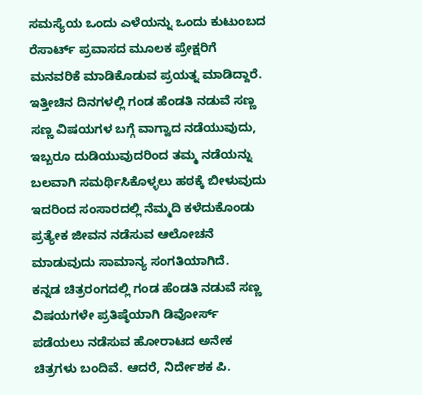ಸಮಸ್ಯೆಯ ಒಂದು ಎಳೆಯನ್ನು ಒಂದು ಕುಟುಂಬದ ರೆಸಾರ್ಟ್ ಪ್ರವಾಸದ ಮೂಲಕ ಪ್ರೇಕ್ಷರಿಗೆ ಮನವರಿಕೆ ಮಾಡಿಕೊಡುವ ಪ್ರಯತ್ನ ಮಾಡಿದ್ದಾರೆ.
ಇತ್ತೀಚಿನ ದಿನಗಳಲ್ಲಿ ಗಂಡ ಹೆಂಡತಿ ನಡುವೆ ಸಣ್ಣ ಸಣ್ಣ ವಿಷಯಗಳ ಬಗ್ಗೆ ವಾಗ್ವಾದ ನಡೆಯುವುದು, ಇಬ್ಬರೂ ದುಡಿಯುವುದರಿಂದ ತಮ್ಮ ನಡೆಯನ್ನು ಬಲವಾಗಿ ಸಮರ್ಥಿಸಿಕೊಳ್ಳಲು ಹಠಕ್ಕೆ ಬೀಳುವುದು ಇದರಿಂದ ಸಂಸಾರದಲ್ಲಿ ನೆಮ್ಮದಿ ಕಳೆದುಕೊಂಡು ಪ್ರತ್ಯೇಕ ಜೀವನ ನಡೆಸುವ ಆಲೋಚನೆ ಮಾಡುವುದು ಸಾಮಾನ್ಯ ಸಂಗತಿಯಾಗಿದೆ.
ಕನ್ನಡ ಚಿತ್ರರಂಗದಲ್ಲಿ ಗಂಡ ಹೆಂಡತಿ ನಡುವೆ ಸಣ್ಣ ವಿಷಯಗಳೇ ಪ್ರತಿಷ್ಠೆಯಾಗಿ ಡಿವೋರ್ಸ್ ಪಡೆಯಲು ನಡೆಸುವ ಹೋರಾಟದ ಅನೇಕ ಚಿತ್ರಗಳು ಬಂದಿವೆ. ಆದರೆ, ನಿರ್ದೇಶಕ ಪಿ.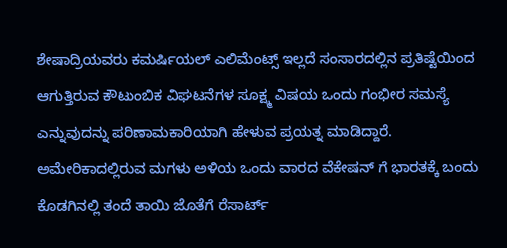ಶೇಷಾದ್ರಿಯವರು ಕಮರ್ಷಿಯಲ್ ಎಲಿಮೆಂಟ್ಸ್ ಇಲ್ಲದೆ ಸಂಸಾರದಲ್ಲಿನ ಪ್ರತಿಷ್ಟೆಯಿಂದ ಆಗುತ್ತಿರುವ ಕೌಟುಂಬಿಕ ವಿಘಟನೆಗಳ ಸೂಕ್ಷ್ಮ ವಿಷಯ ಒಂದು ಗಂಭೀರ ಸಮಸ್ಯೆ ಎನ್ನುವುದನ್ನು ಪರಿಣಾಮಕಾರಿಯಾಗಿ ಹೇಳುವ ಪ್ರಯತ್ನ ಮಾಡಿದ್ದಾರೆ.
ಅಮೇರಿಕಾದಲ್ಲಿರುವ ಮಗಳು ಅಳಿಯ ಒಂದು ವಾರದ ವೆಕೇಷನ್ ಗೆ ಭಾರತಕ್ಕೆ ಬಂದು ಕೊಡಗಿನಲ್ಲಿ ತಂದೆ ತಾಯಿ ಜೊತೆಗೆ ರೆಸಾರ್ಟ್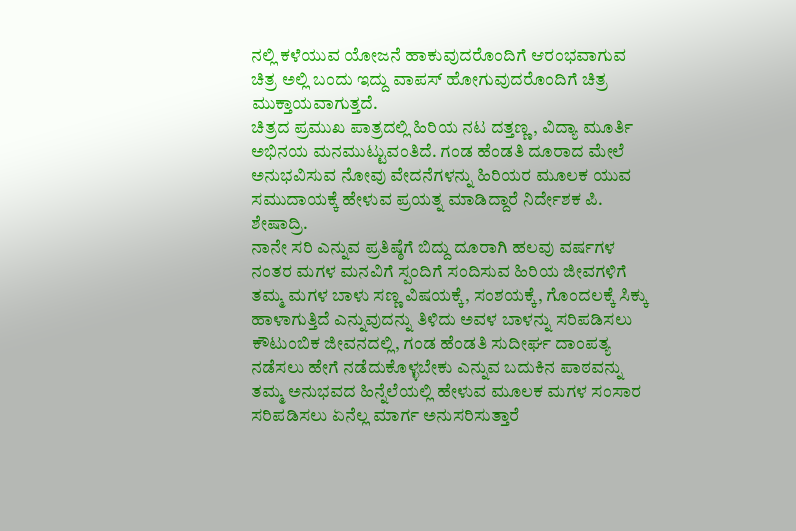ನಲ್ಲಿ ಕಳೆಯುವ ಯೋಜನೆ ಹಾಕುವುದರೊಂದಿಗೆ ಆರಂಭವಾಗುವ ಚಿತ್ರ ಅಲ್ಲಿ ಬಂದು ಇದ್ದು ವಾಪಸ್ ಹೋಗುವುದರೊಂದಿಗೆ ಚಿತ್ರ ಮುಕ್ತಾಯವಾಗುತ್ತದೆ.
ಚಿತ್ರದ ಪ್ರಮುಖ ಪಾತ್ರದಲ್ಲಿ ಹಿರಿಯ ನಟ ದತ್ತಣ್ಣ, ವಿದ್ಯಾ ಮೂರ್ತಿ ಅಭಿನಯ ಮನಮುಟ್ಟುವಂತಿದೆ. ಗಂಡ ಹೆಂಡತಿ ದೂರಾದ ಮೇಲೆ ಅನುಭವಿಸುವ ನೋವು ವೇದನೆಗಳನ್ನು ಹಿರಿಯರ ಮೂಲಕ ಯುವ ಸಮುದಾಯಕ್ಕೆ ಹೇಳುವ ಪ್ರಯತ್ನ ಮಾಡಿದ್ದಾರೆ ನಿರ್ದೇಶಕ ಪಿ. ಶೇಷಾದ್ರಿ.
ನಾನೇ ಸರಿ ಎನ್ನುವ ಪ್ರತಿಷ್ಠೆಗೆ ಬಿದ್ದು ದೂರಾಗಿ ಹಲವು ವರ್ಷಗಳ ನಂತರ ಮಗಳ ಮನವಿಗೆ ಸ್ಪಂದಿಗೆ ಸಂದಿಸುವ ಹಿರಿಯ ಜೀವಗಳಿಗೆ ತಮ್ಮ ಮಗಳ ಬಾಳು ಸಣ್ಣ ವಿಷಯಕ್ಕೆ, ಸಂಶಯಕ್ಕೆ, ಗೊಂದಲಕ್ಕೆ ಸಿಕ್ಕು ಹಾಳಾಗುತ್ತಿದೆ ಎನ್ನುವುದನ್ನು ತಿಳಿದು ಅವಳ ಬಾಳನ್ನು ಸರಿಪಡಿಸಲು ಕೌಟುಂಬಿಕ ಜೀವನದಲ್ಲಿ, ಗಂಡ ಹೆಂಡತಿ ಸುದೀರ್ಘ ದಾಂಪತ್ಯ ನಡೆಸಲು ಹೇಗೆ ನಡೆದುಕೊಳ್ಳಬೇಕು ಎನ್ನುವ ಬದುಕಿನ ಪಾಠವನ್ನು ತಮ್ಮ ಅನುಭವದ ಹಿನ್ನೆಲೆಯಲ್ಲಿ ಹೇಳುವ ಮೂಲಕ ಮಗಳ ಸಂಸಾರ ಸರಿಪಡಿಸಲು ಏನೆಲ್ಲ ಮಾರ್ಗ ಅನುಸರಿಸುತ್ತಾರೆ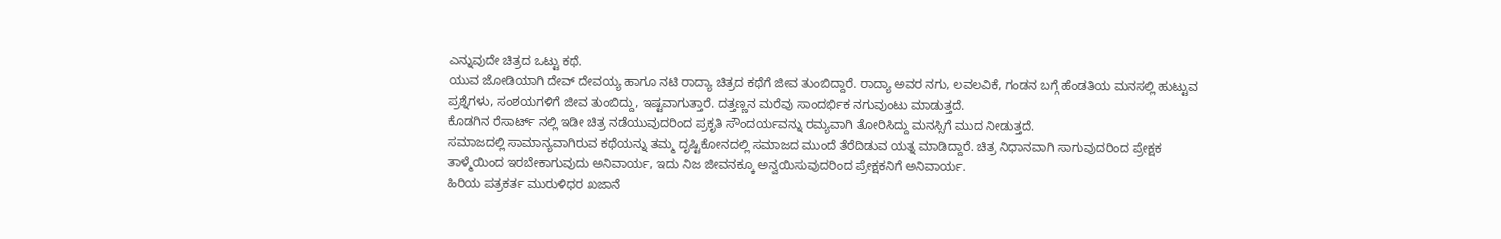ಎನ್ನುವುದೇ ಚಿತ್ರದ ಒಟ್ಟು ಕಥೆ.
ಯುವ ಜೋಡಿಯಾಗಿ ದೇವ್ ದೇವಯ್ಯ ಹಾಗೂ ನಟಿ ರಾದ್ಯಾ ಚಿತ್ರದ ಕಥೆಗೆ ಜೀವ ತುಂಬಿದ್ದಾರೆ. ರಾದ್ಯಾ ಅವರ ನಗು, ಲವಲವಿಕೆ, ಗಂಡನ ಬಗ್ಗೆ ಹೆಂಡತಿಯ ಮನಸಲ್ಲಿ ಹುಟ್ಟುವ ಪ್ರಶ್ನೆಗಳು, ಸಂಶಯಗಳಿಗೆ ಜೀವ ತುಂಬಿದ್ದು, ಇಷ್ಟವಾಗುತ್ತಾರೆ. ದತ್ತಣ್ಣನ ಮರೆವು ಸಾಂದರ್ಭಿಕ ನಗುವುಂಟು ಮಾಡುತ್ತದೆ.
ಕೊಡಗಿನ ರೆಸಾರ್ಟ್ ನಲ್ಲಿ ಇಡೀ ಚಿತ್ರ ನಡೆಯುವುದರಿಂದ ಪ್ರಕೃತಿ ಸೌಂದರ್ಯವನ್ನು ರಮ್ಯವಾಗಿ ತೋರಿಸಿದ್ದು ಮನಸ್ಸಿಗೆ ಮುದ ನೀಡುತ್ತದೆ.
ಸಮಾಜದಲ್ಲಿ ಸಾಮಾನ್ಯವಾಗಿರುವ ಕಥೆಯನ್ನು ತಮ್ಮ ದೃಷ್ಟಿಕೋನದಲ್ಲಿ ಸಮಾಜದ ಮುಂದೆ ತೆರೆದಿಡುವ ಯತ್ನ ಮಾಡಿದ್ದಾರೆ. ಚಿತ್ರ ನಿಧಾನವಾಗಿ ಸಾಗುವುದರಿಂದ ಪ್ರೇಕ್ಷಕ ತಾಳ್ಮೆಯಿಂದ ಇರಬೇಕಾಗುವುದು ಅನಿವಾರ್ಯ, ಇದು ನಿಜ ಜೀವನಕ್ಕೂ ಅನ್ವಯಿಸುವುದರಿಂದ ಪ್ರೇಕ್ಷಕನಿಗೆ ಅನಿವಾರ್ಯ.
ಹಿರಿಯ ಪತ್ರಕರ್ತ ಮುರುಳಿಧರ ಖಜಾನೆ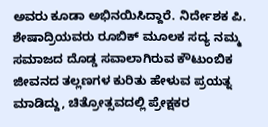ಅವರು ಕೂಡಾ ಅಭಿನಯಿಸಿದ್ದಾರೆ. ನಿರ್ದೇಶಕ ಪಿ. ಶೇಷಾದ್ರಿಯವರು ರೂಬಿಕ್ ಮೂಲಕ ಸದ್ಯ ನಮ್ಮ ಸಮಾಜದ ದೊಡ್ಡ ಸವಾಲಾಗಿರುವ ಕೌಟುಂಬಿಕ ಜೀವನದ ತಲ್ಲಣಗಳ ಕುರಿತು ಹೇಳುವ ಪ್ರಯತ್ನ ಮಾಡಿದ್ದು, ಚಿತ್ರೋತ್ಸವದಲ್ಲಿ ಪ್ರೇಕ್ಷಕರ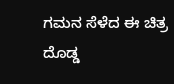ಗಮನ ಸೆಳೆದ ಈ ಚಿತ್ರ ದೊಡ್ಡ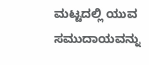ಮಟ್ಟದಲ್ಲಿ ಯುವ ಸಮುದಾಯವನ್ನು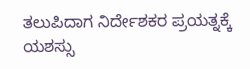ತಲುಪಿದಾಗ ನಿರ್ದೇಶಕರ ಪ್ರಯತ್ನಕ್ಕೆ ಯಶಸ್ಸು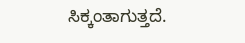ಸಿಕ್ಕಂತಾಗುತ್ತದೆ.